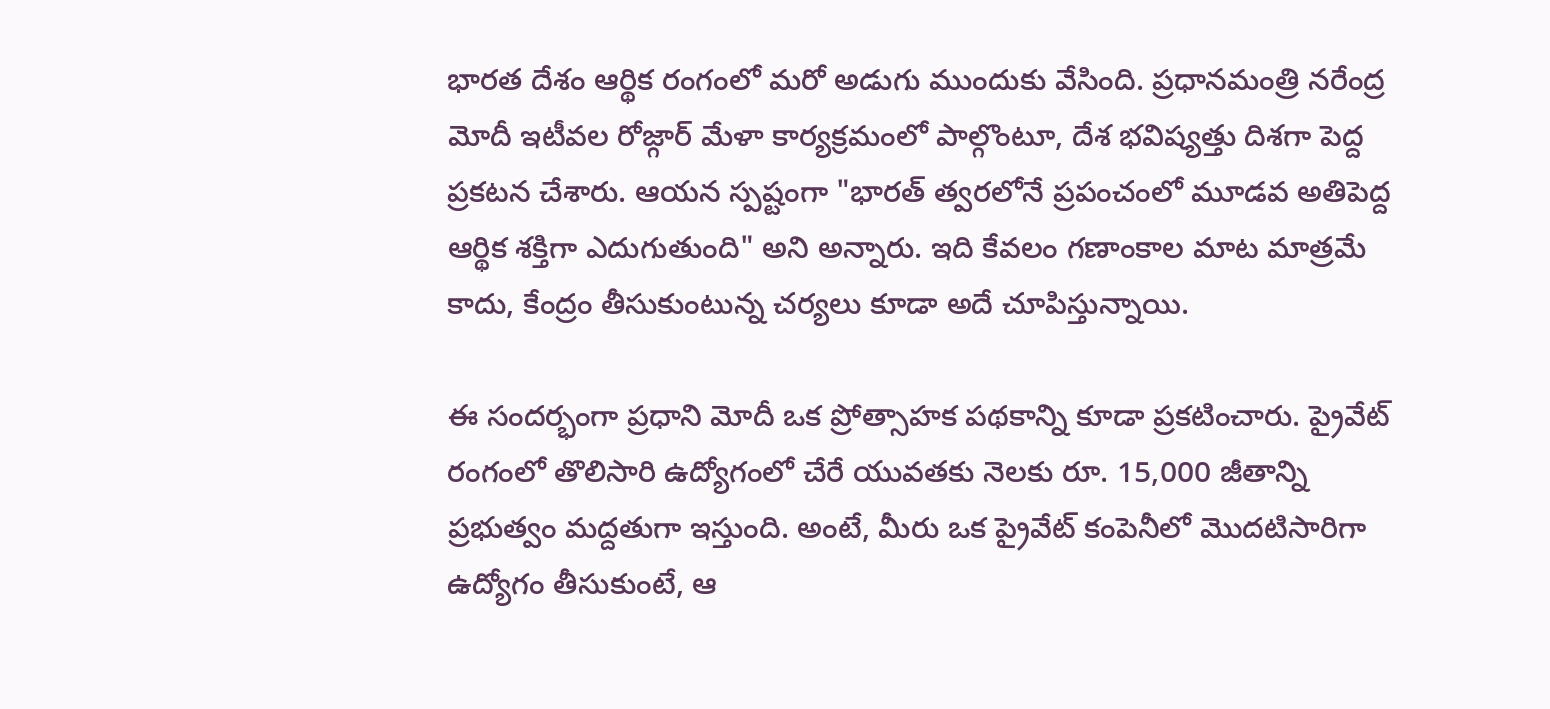భారత దేశం ఆర్థిక రంగంలో మరో అడుగు ముందుకు వేసింది. ప్రధానమంత్రి నరేంద్ర మోదీ ఇటీవల రోజ్గార్ మేళా కార్యక్రమంలో పాల్గొంటూ, దేశ భవిష్యత్తు దిశగా పెద్ద ప్రకటన చేశారు. ఆయన స్పష్టంగా "భారత్ త్వరలోనే ప్రపంచంలో మూడవ అతిపెద్ద ఆర్థిక శక్తిగా ఎదుగుతుంది" అని అన్నారు. ఇది కేవలం గణాంకాల మాట మాత్రమే కాదు, కేంద్రం తీసుకుంటున్న చర్యలు కూడా అదే చూపిస్తున్నాయి.

ఈ సందర్భంగా ప్రధాని మోదీ ఒక ప్రోత్సాహక పథకాన్ని కూడా ప్రకటించారు. ప్రైవేట్ రంగంలో తొలిసారి ఉద్యోగంలో చేరే యువతకు నెలకు రూ. 15,000 జీతాన్ని ప్రభుత్వం మద్దతుగా ఇస్తుంది. అంటే, మీరు ఒక ప్రైవేట్ కంపెనీలో మొదటిసారిగా ఉద్యోగం తీసుకుంటే, ఆ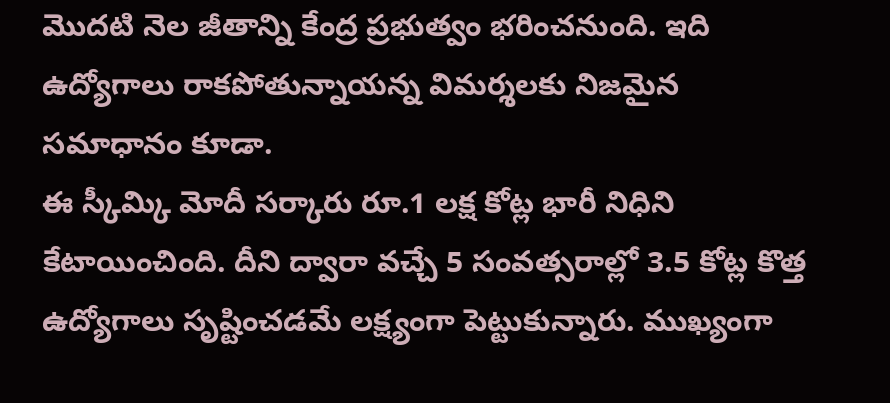మొదటి నెల జీతాన్ని కేంద్ర ప్రభుత్వం భరించనుంది. ఇది ఉద్యోగాలు రాకపోతున్నాయన్న విమర్శలకు నిజమైన సమాధానం కూడా.
ఈ స్కీమ్కి మోదీ సర్కారు రూ.1 లక్ష కోట్ల భారీ నిధిని కేటాయించింది. దీని ద్వారా వచ్చే 5 సంవత్సరాల్లో 3.5 కోట్ల కొత్త ఉద్యోగాలు సృష్టించడమే లక్ష్యంగా పెట్టుకున్నారు. ముఖ్యంగా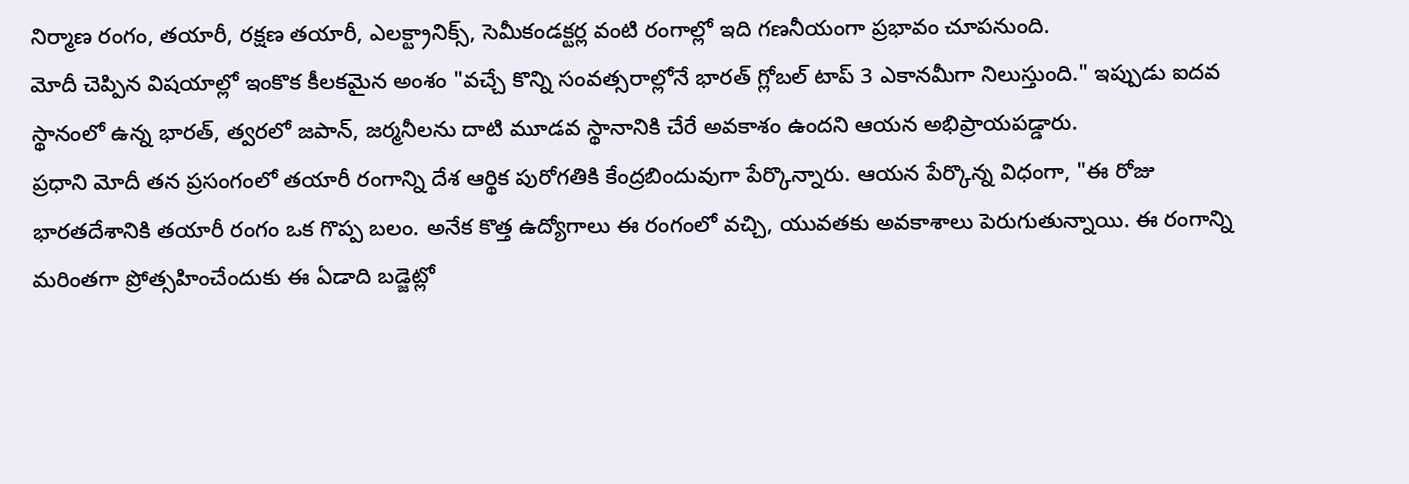నిర్మాణ రంగం, తయారీ, రక్షణ తయారీ, ఎలక్ట్రానిక్స్, సెమీకండక్టర్ల వంటి రంగాల్లో ఇది గణనీయంగా ప్రభావం చూపనుంది.
మోదీ చెప్పిన విషయాల్లో ఇంకొక కీలకమైన అంశం "వచ్చే కొన్ని సంవత్సరాల్లోనే భారత్ గ్లోబల్ టాప్ 3 ఎకానమీగా నిలుస్తుంది." ఇప్పుడు ఐదవ స్థానంలో ఉన్న భారత్, త్వరలో జపాన్, జర్మనీలను దాటి మూడవ స్థానానికి చేరే అవకాశం ఉందని ఆయన అభిప్రాయపడ్డారు.
ప్రధాని మోదీ తన ప్రసంగంలో తయారీ రంగాన్ని దేశ ఆర్థిక పురోగతికి కేంద్రబిందువుగా పేర్కొన్నారు. ఆయన పేర్కొన్న విధంగా, "ఈ రోజు భారతదేశానికి తయారీ రంగం ఒక గొప్ప బలం. అనేక కొత్త ఉద్యోగాలు ఈ రంగంలో వచ్చి, యువతకు అవకాశాలు పెరుగుతున్నాయి. ఈ రంగాన్ని మరింతగా ప్రోత్సహించేందుకు ఈ ఏడాది బడ్జెట్లో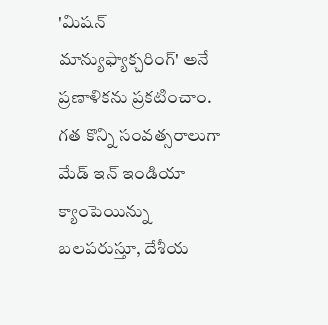'మిషన్ మాన్యుఫ్యాక్చరింగ్' అనే ప్రణాళికను ప్రకటించాం. గత కొన్ని సంవత్సరాలుగా మేడ్ ఇన్ ఇండియా క్యాంపెయిన్ను బలపరుస్తూ, దేశీయ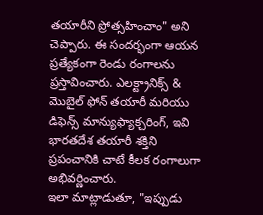తయారీని ప్రోత్సహించాం" అని చెప్పారు. ఈ సందర్భంగా ఆయన ప్రత్యేకంగా రెండు రంగాలను ప్రస్తావించారు. ఎలక్ట్రానిక్స్ & మొబైల్ ఫోన్ తయారీ మరియు డిఫెన్స్ మాన్యుఫ్యాక్చరింగ్, ఇవి భారతదేశ తయారీ శక్తిని ప్రపంచానికి చాటే కీలక రంగాలుగా అభివర్ణించారు.
ఇలా మాట్లాడుతూ, "ఇప్పుడు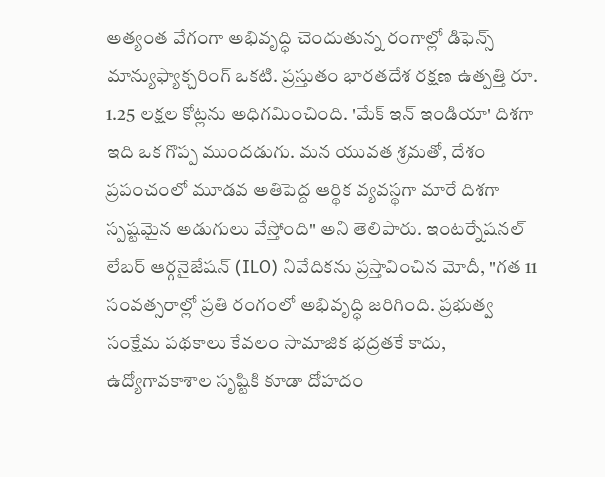అత్యంత వేగంగా అభివృద్ధి చెందుతున్న రంగాల్లో డిఫెన్స్ మాన్యుఫ్యాక్చరింగ్ ఒకటి. ప్రస్తుతం భారతదేశ రక్షణ ఉత్పత్తి రూ. 1.25 లక్షల కోట్లను అధిగమించింది. 'మేక్ ఇన్ ఇండియా' దిశగా ఇది ఒక గొప్ప ముందడుగు. మన యువత శ్రమతో, దేశం ప్రపంచంలో మూడవ అతిపెద్ద ఆర్థిక వ్యవస్థగా మారే దిశగా స్పష్టమైన అడుగులు వేస్తోంది" అని తెలిపారు. ఇంటర్నేషనల్ లేబర్ ఆర్గనైజేషన్ (ILO) నివేదికను ప్రస్తావించిన మోదీ, "గత 11 సంవత్సరాల్లో ప్రతి రంగంలో అభివృద్ధి జరిగింది. ప్రభుత్వ సంక్షేమ పథకాలు కేవలం సామాజిక భద్రతకే కాదు, ఉద్యోగావకాశాల సృష్టికి కూడా దోహదం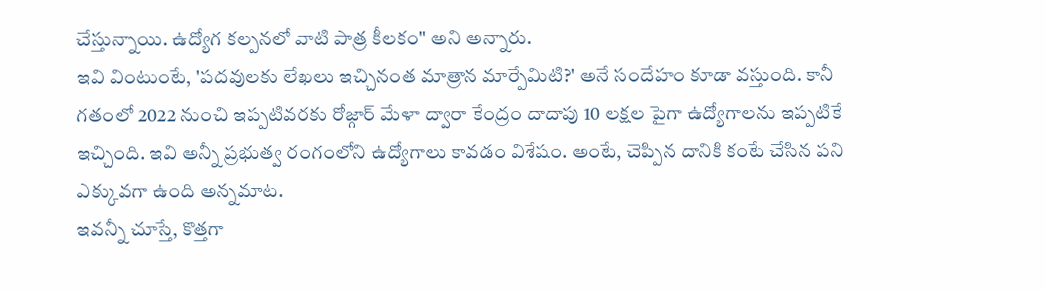చేస్తున్నాయి. ఉద్యోగ కల్పనలో వాటి పాత్ర కీలకం" అని అన్నారు.
ఇవి వింటుంటే, 'పదవులకు లేఖలు ఇచ్చినంత మాత్రాన మార్పేమిటి?' అనే సందేహం కూడా వస్తుంది. కానీ గతంలో 2022 నుంచి ఇప్పటివరకు రోజ్గార్ మేళా ద్వారా కేంద్రం దాదాపు 10 లక్షల పైగా ఉద్యోగాలను ఇప్పటికే ఇచ్చింది. ఇవి అన్నీ ప్రభుత్వ రంగంలోని ఉద్యోగాలు కావడం విశేషం. అంటే, చెప్పిన దానికి కంటే చేసిన పని ఎక్కువగా ఉంది అన్నమాట.
ఇవన్నీ చూస్తే, కొత్తగా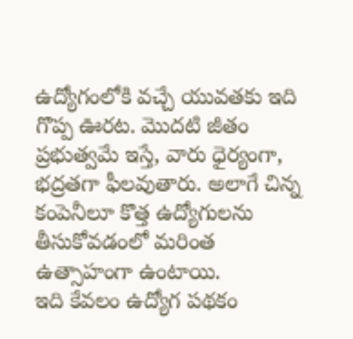ఉద్యోగంలోకి వచ్చే యువతకు ఇది గొప్ప ఊరట. మొదటి జీతం ప్రభుత్వమే ఇస్తే, వారు ధైర్యంగా, భద్రతగా ఫీలవుతారు. అలాగే చిన్న కంపెనీలూ కొత్త ఉద్యోగులను తీసుకోవడంలో మరింత ఉత్సాహంగా ఉంటాయి.
ఇది కేవలం ఉద్యోగ పథకం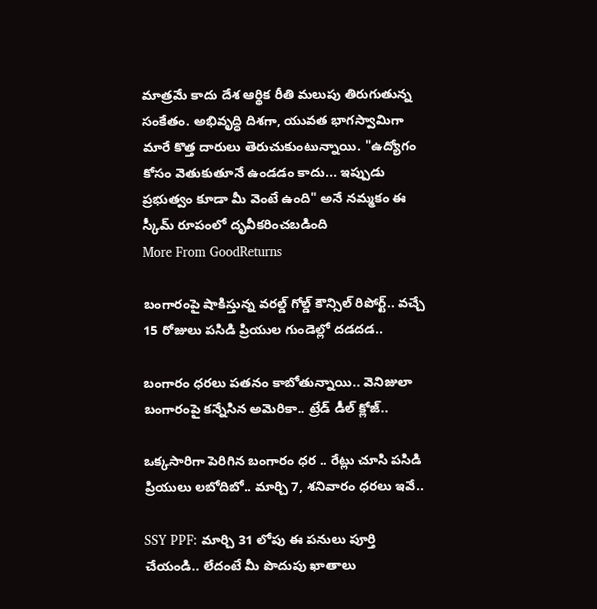మాత్రమే కాదు దేశ ఆర్థిక రీతి మలుపు తిరుగుతున్న సంకేతం. అభివృద్ధి దిశగా, యువత భాగస్వామిగా మారే కొత్త దారులు తెరుచుకుంటున్నాయి. "ఉద్యోగం కోసం వెతుకుతూనే ఉండడం కాదు... ఇప్పుడు ప్రభుత్వం కూడా మీ వెంటే ఉంది" అనే నమ్మకం ఈ స్కీమ్ రూపంలో దృవీకరించబడింది
More From GoodReturns

బంగారంపై షాకిస్తున్న వరల్డ్ గోల్డ్ కౌన్సిల్ రిపోర్ట్.. వచ్చే 15 రోజులు పసిడి ప్రియుల గుండెల్లో దడదడ..

బంగారం ధరలు పతనం కాబోతున్నాయి.. వెనిజులా బంగారంపై కన్నేసిన అమెరికా.. ట్రేడ్ డీల్ క్లోజ్..

ఒక్కసారిగా పెరిగిన బంగారం ధర .. రేట్లు చూసి పసిడి ప్రియులు లబోదిబో.. మార్చి 7, శనివారం ధరలు ఇవే..

SSY PPF: మార్చి 31 లోపు ఈ పనులు పూర్తి చేయండి.. లేదంటే మీ పొదుపు ఖాతాలు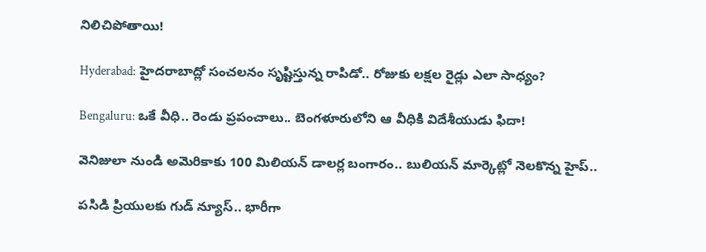నిలిచిపోతాయి!

Hyderabad: హైదరాబాద్లో సంచలనం సృష్టిస్తున్న రాపిడో.. రోజుకు లక్షల రైడ్లు ఎలా సాధ్యం?

Bengaluru: ఒకే వీధి.. రెండు ప్రపంచాలు.. బెంగళూరులోని ఆ వీధికి విదేశీయుడు ఫిదా!

వెనిజులా నుండి అమెరికాకు 100 మిలియన్ డాలర్ల బంగారం.. బులియన్ మార్కెట్లో నెలకొన్న హైప్..

పసిడి ప్రియులకు గుడ్ న్యూస్.. భారీగా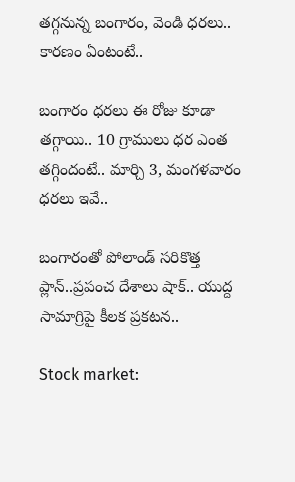తగ్గనున్న బంగారం, వెండి ధరలు.. కారణం ఏంటంటే..

బంగారం ధరలు ఈ రోజు కూడా తగ్గాయి.. 10 గ్రాములు ధర ఎంత తగ్గిందంటే.. మార్చి 3, మంగళవారం ధరలు ఇవే..

బంగారంతో పోలాండ్ సరికొత్త ప్లాన్..ప్రపంచ దేశాలు షాక్.. యుద్ద సామాగ్రిపై కీలక ప్రకటన..

Stock market: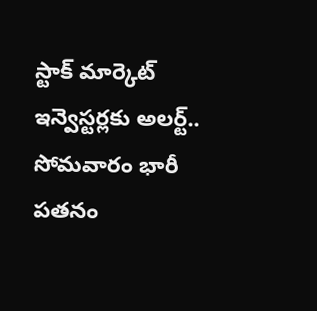స్టాక్ మార్కెట్ ఇన్వెస్టర్లకు అలర్ట్.. సోమవారం భారీ పతనం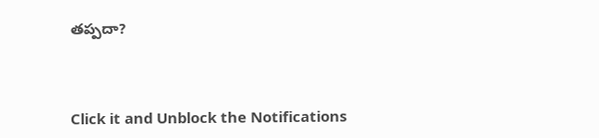తప్పదా?



Click it and Unblock the Notifications